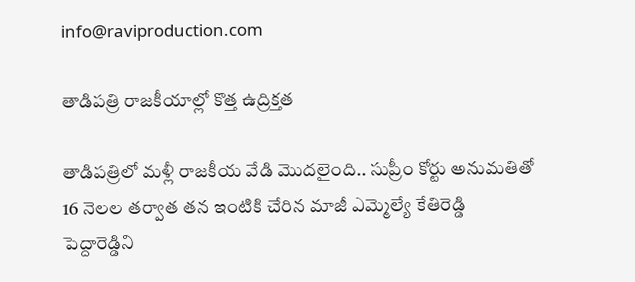info@raviproduction.com

తాడిపత్రి రాజకీయాల్లో కొత్త ఉద్రిక్తత

తాడిపత్రిలో మళ్లీ రాజకీయ వేడి మొదలైంది.. సుప్రీం కోర్టు అనుమతితో 16 నెలల తర్వాత తన ఇంటికి చేరిన మాజీ ఎమ్మెల్యే కేతిరెడ్డి పెద్దారెడ్డిని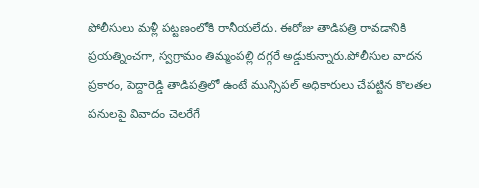పోలీసులు మళ్లీ పట్టణంలోకి రానీయలేదు. ఈరోజు తాడిపత్రి రావడానికి ప్రయత్నించగా, స్వగ్రామం తిమ్మంపల్లి దగ్గరే అడ్డుకున్నారు.పోలీసుల వాదన ప్రకారం, పెద్దారెడ్డి తాడిపత్రిలో ఉంటే మున్సిపల్ అధికారులు చేపట్టిన కొలతల పనులపై వివాదం చెలరేగే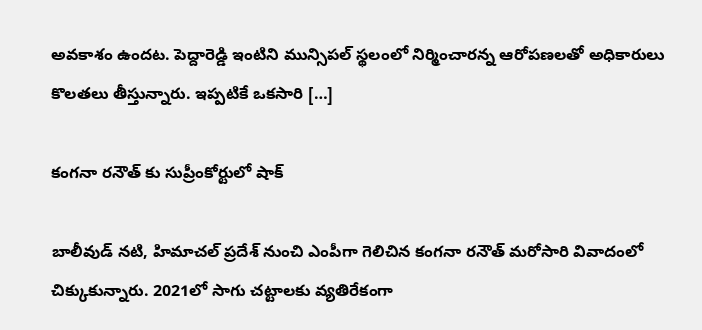అవకాశం ఉందట. పెద్దారెడ్డి ఇంటిని మున్సిపల్ స్థలంలో నిర్మించారన్న ఆరోపణలతో అధికారులు కొలతలు తీస్తున్నారు. ఇప్పటికే ఒకసారి […]

కంగనా రనౌత్ కు సుప్రీంకోర్టులో షాక్

బాలీవుడ్ నటి, హిమాచల్ ప్రదేశ్‌ నుంచి ఎంపీగా గెలిచిన కంగనా రనౌత్ మరోసారి వివాదంలో చిక్కుకున్నారు. 2021లో సాగు చట్టాలకు వ్యతిరేకంగా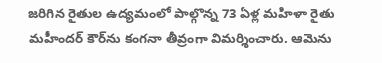జరిగిన రైతుల ఉద్యమంలో పాల్గొన్న 73 ఏళ్ల మహిళా రైతు మహీందర్ కౌర్‌ను కంగనా తీవ్రంగా విమర్శించారు. ఆమెను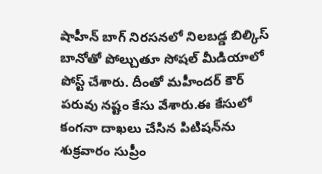షాహీన్ బాగ్ నిరసనలో నిలబడ్డ బిల్కిస్ బానోతో పోల్చుతూ సోషల్ మీడియాలో పోస్ట్ చేశారు. దీంతో మహీందర్ కౌర్ పరువు నష్టం కేసు వేశారు.ఈ కేసులో కంగనా దాఖలు చేసిన పిటిషన్‌ను శుక్రవారం సుప్రీం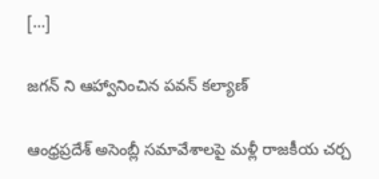[…]

జగన్ ని ఆహ్వానించిన పవన్ కల్యాణ్

ఆంధ్రప్రదేశ్‌ అసెంబ్లీ సమావేశాలపై మళ్లీ రాజకీయ చర్చ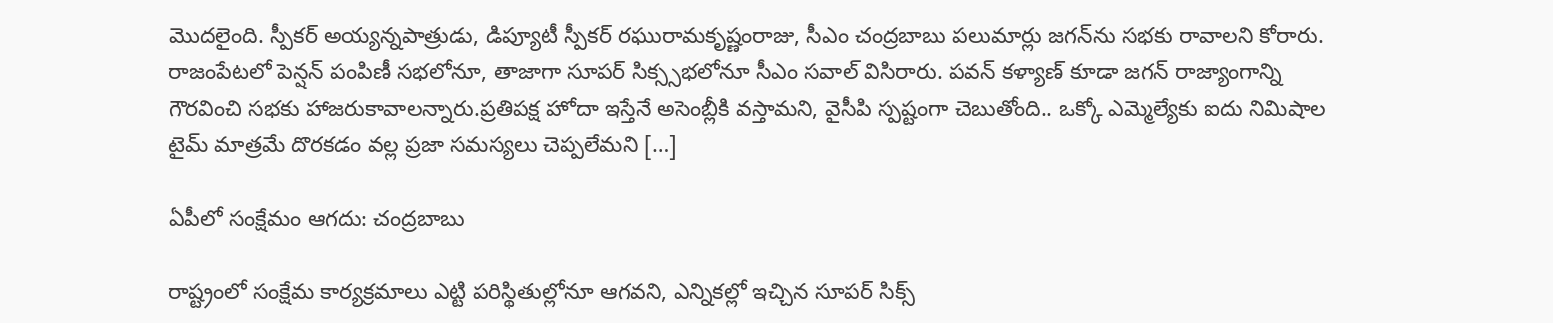మొదలైంది. స్పీకర్ అయ్యన్నపాత్రుడు, డిప్యూటీ స్పీకర్ రఘురామకృష్ణంరాజు, సీఎం చంద్రబాబు పలుమార్లు జగన్‌ను సభకు రావాలని కోరారు. రాజంపేటలో పెన్షన్ పంపిణీ సభలోనూ, తాజాగా సూపర్ సిక్స్సభలోనూ సీఎం సవాల్ విసిరారు. పవన్ కళ్యాణ్ కూడా జగన్ రాజ్యాంగాన్ని గౌరవించి సభకు హాజరుకావాలన్నారు.ప్రతిపక్ష హోదా ఇస్తేనే అసెంబ్లీకి వస్తామని, వైసీపి స్పష్టంగా చెబుతోంది.. ఒక్కో ఎమ్మెల్యేకు ఐదు నిమిషాల టైమ్ మాత్రమే దొరకడం వల్ల ప్రజా సమస్యలు చెప్పలేమని […]

ఏపీలో సంక్షేమం ఆగదు: చంద్రబాబు

రాష్ట్రంలో సంక్షేమ కార్యక్రమాలు ఎట్టి పరిస్థితుల్లోనూ ఆగవని, ఎన్నికల్లో ఇచ్చిన సూపర్ సిక్స్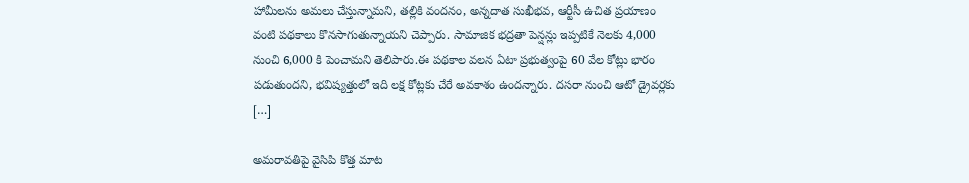హామీలను అమలు చేస్తున్నామని, తల్లికి వందనం, అన్నదాత సుఖీభవ, ఆర్టీసీ ఉచిత ప్రయాణం వంటి పథకాలు కొనసాగుతున్నాయని చెప్పారు. సామాజిక భద్రతా పెన్షన్లు ఇప్పటికే నెలకు 4,000 నుంచి 6,000 కి పెంచామని తెలిపారు.ఈ పథకాల వలన ఏటా ప్రభుత్వంపై 60 వేల కోట్లు భారం పడుతుందని, భవిష్యత్తులో ఇది లక్ష కోట్లకు చేరే అవకాశం ఉందన్నారు. దసరా నుంచి ఆటో డ్రైవర్లకు […]

అమరావతిపై వైసిపి కొత్త మాట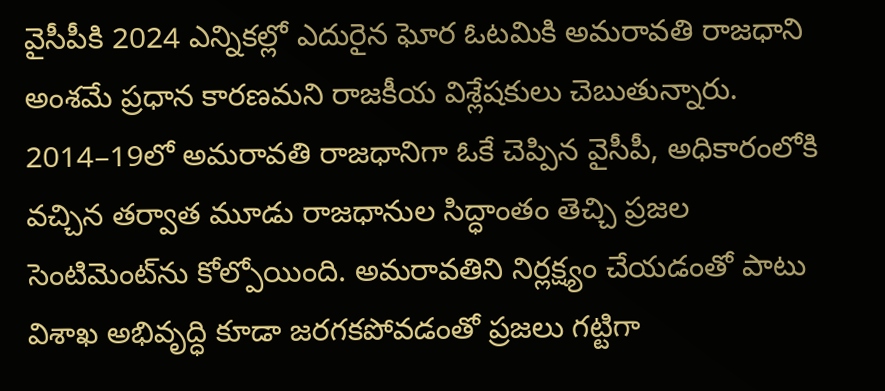వైసీపీకి 2024 ఎన్నికల్లో ఎదురైన ఘోర ఓటమికి అమరావతి రాజధాని అంశమే ప్రధాన కారణమని రాజకీయ విశ్లేషకులు చెబుతున్నారు. 2014–19లో అమరావతి రాజధానిగా ఓకే చెప్పిన వైసీపీ, అధికారంలోకి వచ్చిన తర్వాత మూడు రాజధానుల సిద్ధాంతం తెచ్చి ప్రజల సెంటిమెంట్‌ను కోల్పోయింది. అమరావతిని నిర్లక్ష్యం చేయడంతో పాటు విశాఖ అభివృద్ధి కూడా జరగకపోవడంతో ప్రజలు గట్టిగా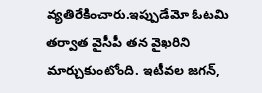వ్యతిరేకించారు.ఇప్పుడేమో ఓటమి తర్వాత వైసీపీ తన వైఖరిని మార్చుకుంటోంది. ఇటీవల జగన్,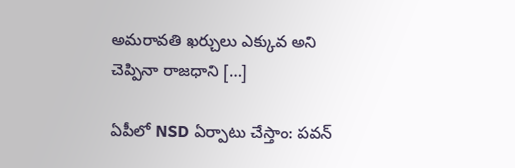అమరావతి ఖర్చులు ఎక్కువ అని చెప్పినా రాజధాని […]

ఏపీలో NSD ఏర్పాటు చేస్తాం: పవన్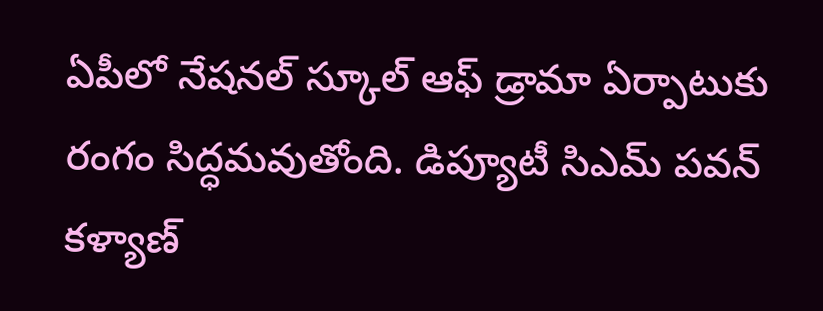ఏపీలో నేషనల్ స్కూల్ ఆఫ్ డ్రామా ఏర్పాటుకు రంగం సిద్ధమవుతోంది. డిప్యూటీ సిఎమ్ పవన్ కళ్యాణ్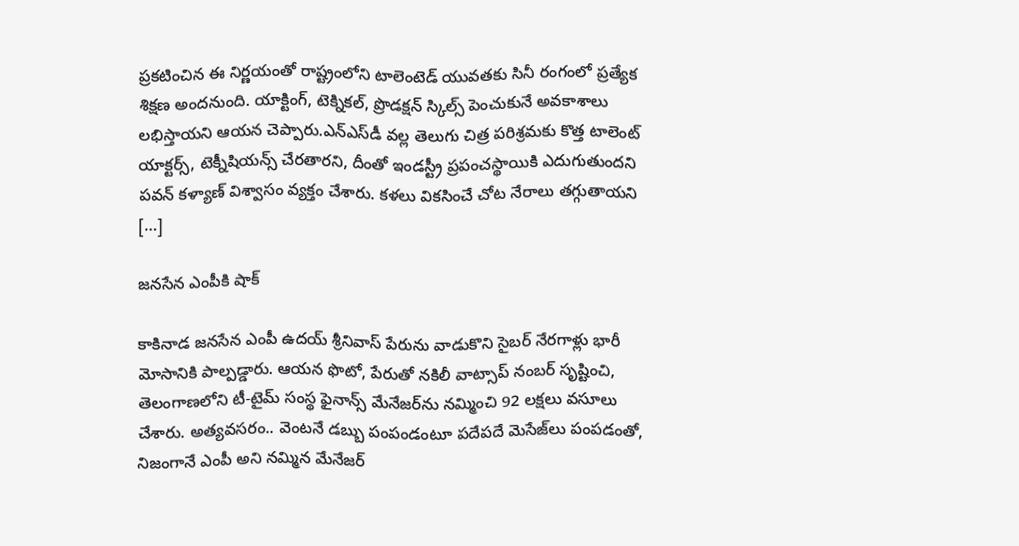ప్రకటించిన ఈ నిర్ణయంతో రాష్ట్రంలోని టాలెంటెడ్ యువతకు సినీ రంగంలో ప్రత్యేక శిక్షణ అందనుంది. యాక్టింగ్, టెక్నికల్, ప్రొడక్షన్ స్కిల్స్ పెంచుకునే అవకాశాలు లభిస్తాయని ఆయన చెప్పారు.ఎన్‌ఎస్‌డీ వల్ల తెలుగు చిత్ర పరిశ్రమకు కొత్త టాలెంట్ యాక్టర్స్, టెక్నీషియన్స్ చేరతారని, దీంతో ఇండస్ట్రీ ప్రపంచస్థాయికి ఎదుగుతుందని పవన్ కళ్యాణ్ విశ్వాసం వ్యక్తం చేశారు. క‌ళలు వికసించే చోట నేరాలు తగ్గుతాయని […]

జనసేన ఎంపీకి షాక్

కాకినాడ జనసేన ఎంపీ ఉదయ్ శ్రీనివాస్ పేరును వాడుకొని సైబర్ నేరగాళ్లు భారీ మోసానికి పాల్పడ్డారు. ఆయన ఫొటో, పేరుతో నకిలీ వాట్సాప్ నంబర్ సృష్టించి, తెలంగాణలోని టీ-టైమ్ సంస్థ ఫైనాన్స్ మేనేజర్‌ను నమ్మించి 92 లక్షలు వసూలు చేశారు. అత్యవసరం.. వెంటనే డబ్బు పంపండంటూ పదేపదే మెసేజ్‌లు పంపడంతో, నిజంగానే ఎంపీ అని నమ్మిన మేనేజర్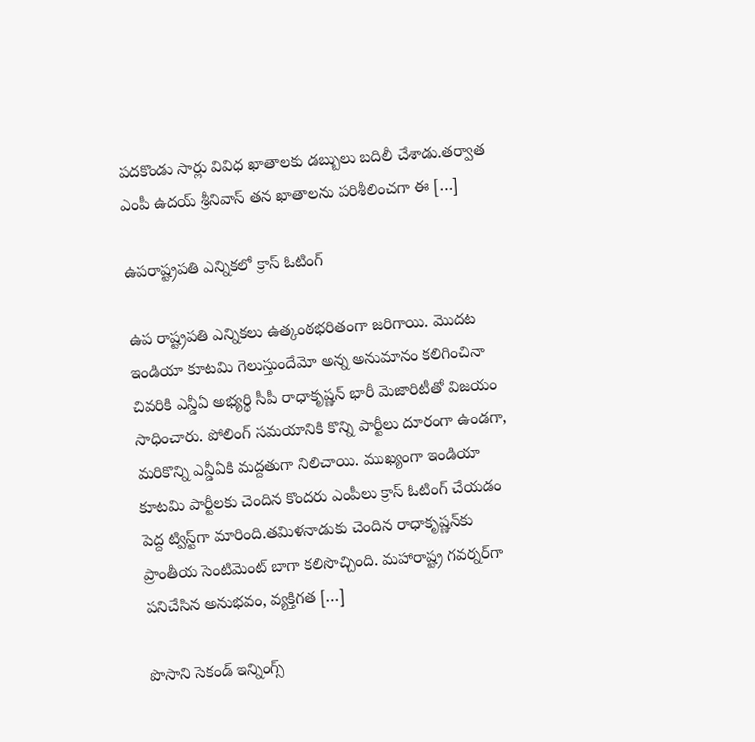పదకొండు సార్లు వివిధ ఖాతాలకు డబ్బులు బదిలీ చేశాడు.తర్వాత ఎంపీ ఉదయ్ శ్రీనివాస్ తన ఖాతాలను పరిశీలించగా ఈ […]

ఉపరాష్ట్రపతి ఎన్నికలో క్రాస్ ఓటింగ్

ఉప రాష్ట్రపతి ఎన్నికలు ఉత్కంఠభరితంగా జరిగాయి. మొదట ఇండియా కూటమి గెలుస్తుందేమో అన్న అనుమానం కలిగించినా చివరికి ఎన్డీఏ అభ్యర్థి సీపీ రాధాకృష్ణన్ భారీ మెజారిటీతో విజయం సాధించారు. పోలింగ్ సమయానికి కొన్ని పార్టీలు దూరంగా ఉండగా, మరికొన్ని ఎన్డీఏకి మద్దతుగా నిలిచాయి. ముఖ్యంగా ఇండియా కూటమి పార్టీలకు చెందిన కొందరు ఎంపీలు క్రాస్ ఓటింగ్ చేయడం పెద్ద ట్విస్ట్‌గా మారింది.తమిళనాడుకు చెందిన రాధాకృష్ణన్‌కు ప్రాంతీయ సెంటిమెంట్ బాగా కలిసొచ్చింది. మహారాష్ట్ర గవర్నర్‌గా పనిచేసిన అనుభవం, వ్యక్తిగత […]

పొసాని సెకండ్ ఇన్నింగ్స్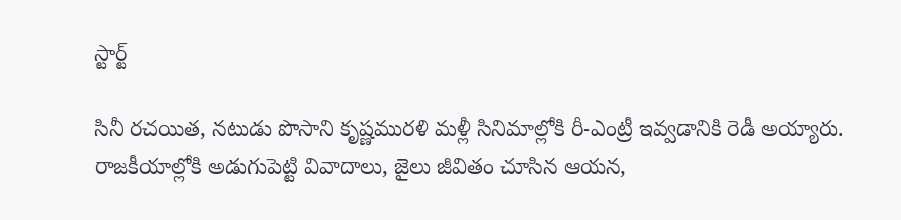స్టార్ట్

సినీ రచయిత, నటుడు పొసాని కృష్ణమురళి మళ్లీ సినిమాల్లోకి రీ-ఎంట్రీ ఇవ్వడానికి రెడీ అయ్యారు. రాజకీయాల్లోకి అడుగుపెట్టి వివాదాలు, జైలు జీవితం చూసిన ఆయన,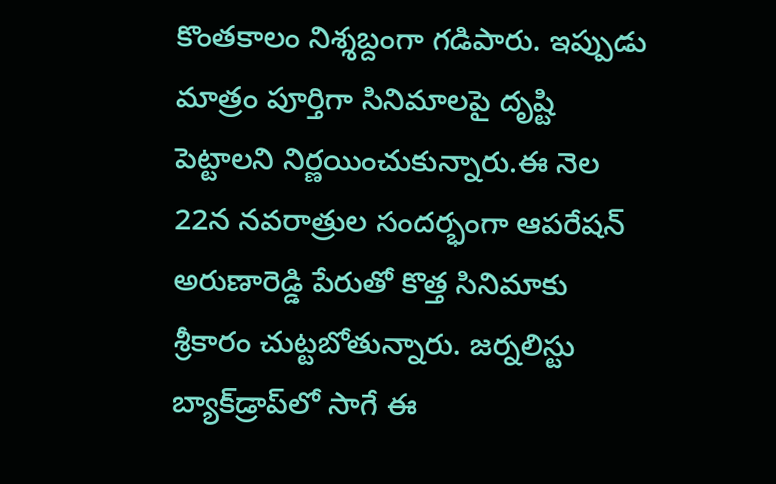కొంతకాలం నిశ్శబ్దంగా గడిపారు. ఇప్పుడు మాత్రం పూర్తిగా సినిమాలపై దృష్టి పెట్టాలని నిర్ణయించుకున్నారు.ఈ నెల 22న నవరాత్రుల సందర్భంగా ఆపరేషన్ అరుణారెడ్డి పేరుతో కొత్త సినిమాకు శ్రీకారం చుట్టబోతున్నారు. జర్నలిస్టు బ్యాక్‌డ్రాప్‌లో సాగే ఈ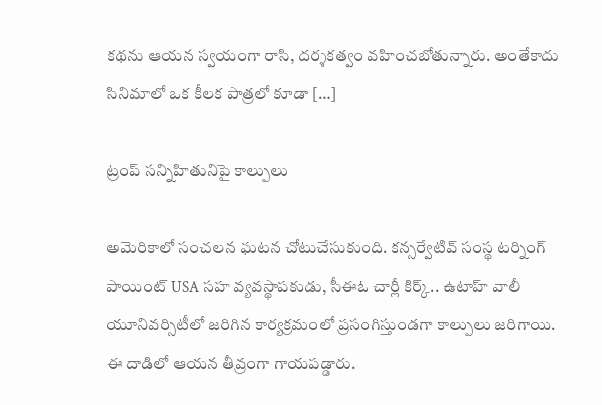కథను ఆయన స్వయంగా రాసి, దర్శకత్వం వహించబోతున్నారు. అంతేకాదు సినిమాలో ఒక కీలక పాత్రలో కూడా […]

ట్రంప్ సన్నిహితునిపై కాల్పులు

అమెరికాలో సంచలన ఘటన చోటుచేసుకుంది. కన్సర్వేటివ్ సంస్థ టర్నింగ్ పాయింట్ USA సహ వ్యవస్థాపకుడు, సీఈఓ చార్లీ కిర్క్.. ఉటాహ్ వాలీ యూనివర్సిటీలో జరిగిన కార్యక్రమంలో ప్రసంగిస్తుండగా కాల్పులు జరిగాయి. ఈ దాడిలో ఆయన తీవ్రంగా గాయపడ్డారు.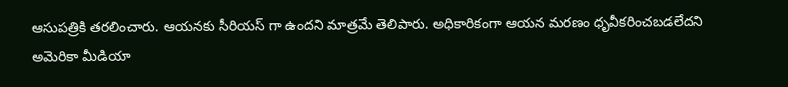ఆసుపత్రికి తరలించారు. ఆయనకు సీరియస్ గా ఉందని మాత్రమే తెలిపారు. అధికారికంగా ఆయన మరణం ధృవీకరించబడలేదని అమెరికా మీడియా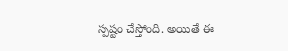స్పష్టం చేస్తోంది. అయితే ఈ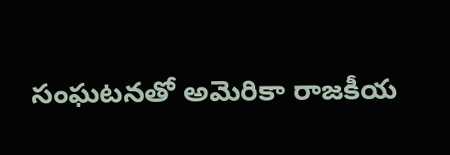సంఘటనతో అమెరికా రాజకీయ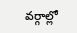వర్గాల్లో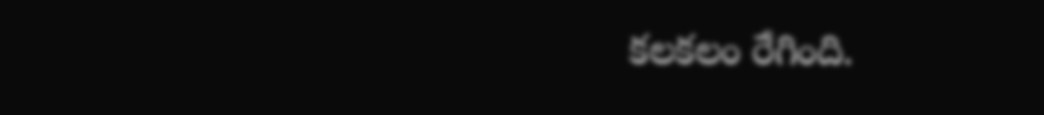కలకలం రేగింది.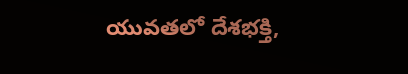యువతలో దేశభక్తి,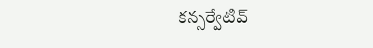కన్సర్వేటివ్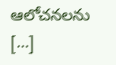ఆలోచనలను […]